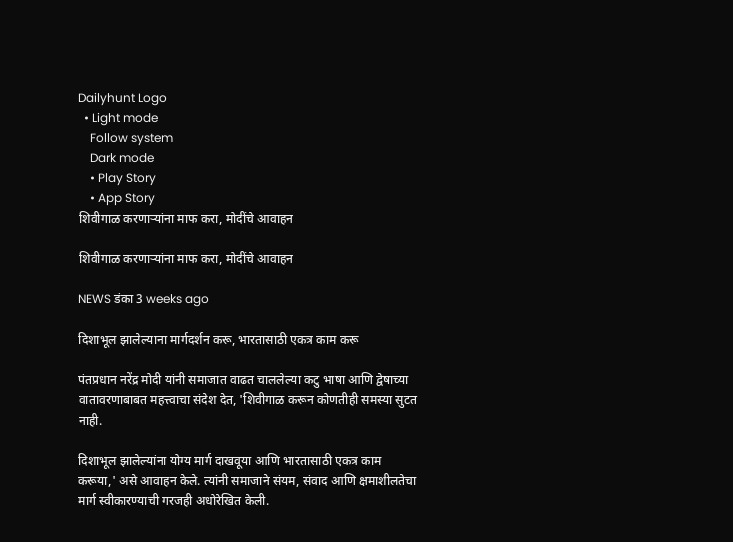Dailyhunt Logo
  • Light mode
    Follow system
    Dark mode
    • Play Story
    • App Story
शिवीगाळ करणाऱ्यांना माफ करा, मोदींचे आवाहन

शिवीगाळ करणाऱ्यांना माफ करा, मोदींचे आवाहन

NEWS डंका 3 weeks ago

दिशाभूल झालेल्याना मार्गदर्शन करू, भारतासाठी एकत्र काम करू

पंतप्रधान नरेंद्र मोदी यांनी समाजात वाढत चाललेल्या कटु भाषा आणि द्वेषाच्या वातावरणाबाबत महत्त्वाचा संदेश देत, 'शिवीगाळ करून कोणतीही समस्या सुटत नाही.

दिशाभूल झालेल्यांना योग्य मार्ग दाखवूया आणि भारतासाठी एकत्र काम करूया,' असे आवाहन केले. त्यांनी समाजाने संयम, संवाद आणि क्षमाशीलतेचा मार्ग स्वीकारण्याची गरजही अधोरेखित केली.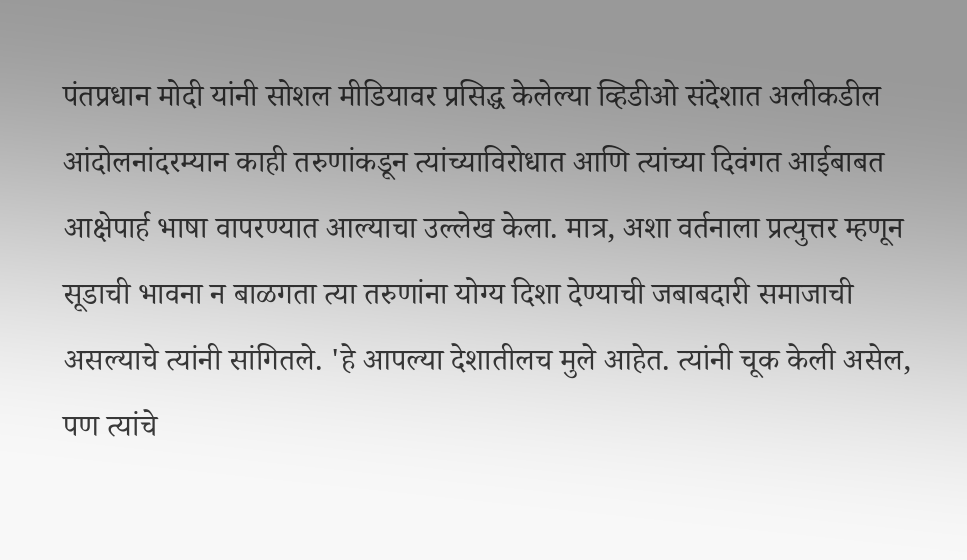पंतप्रधान मोदी यांनी सोशल मीडियावर प्रसिद्ध केलेल्या व्हिडीओ संदेशात अलीकडील आंदोलनांदरम्यान काही तरुणांकडून त्यांच्याविरोधात आणि त्यांच्या दिवंगत आईबाबत आक्षेपार्ह भाषा वापरण्यात आल्याचा उल्लेख केला. मात्र, अशा वर्तनाला प्रत्युत्तर म्हणून सूडाची भावना न बाळगता त्या तरुणांना योग्य दिशा देण्याची जबाबदारी समाजाची असल्याचे त्यांनी सांगितले. 'हे आपल्या देशातीलच मुले आहेत. त्यांनी चूक केली असेल, पण त्यांचे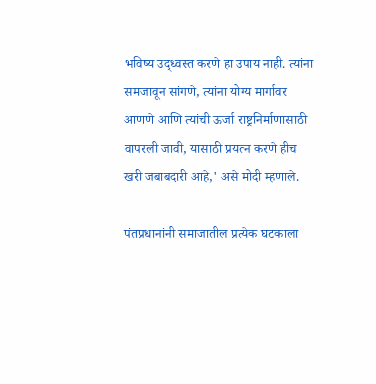भविष्य उद्ध्वस्त करणे हा उपाय नाही. त्यांना समजावून सांगणे, त्यांना योग्य मार्गावर आणणे आणि त्यांची ऊर्जा राष्ट्रनिर्माणासाठी वापरली जावी, यासाठी प्रयत्न करणे हीच खरी जबाबदारी आहे,' असे मोदी म्हणाले.

पंतप्रधानांनी समाजातील प्रत्येक घटकाला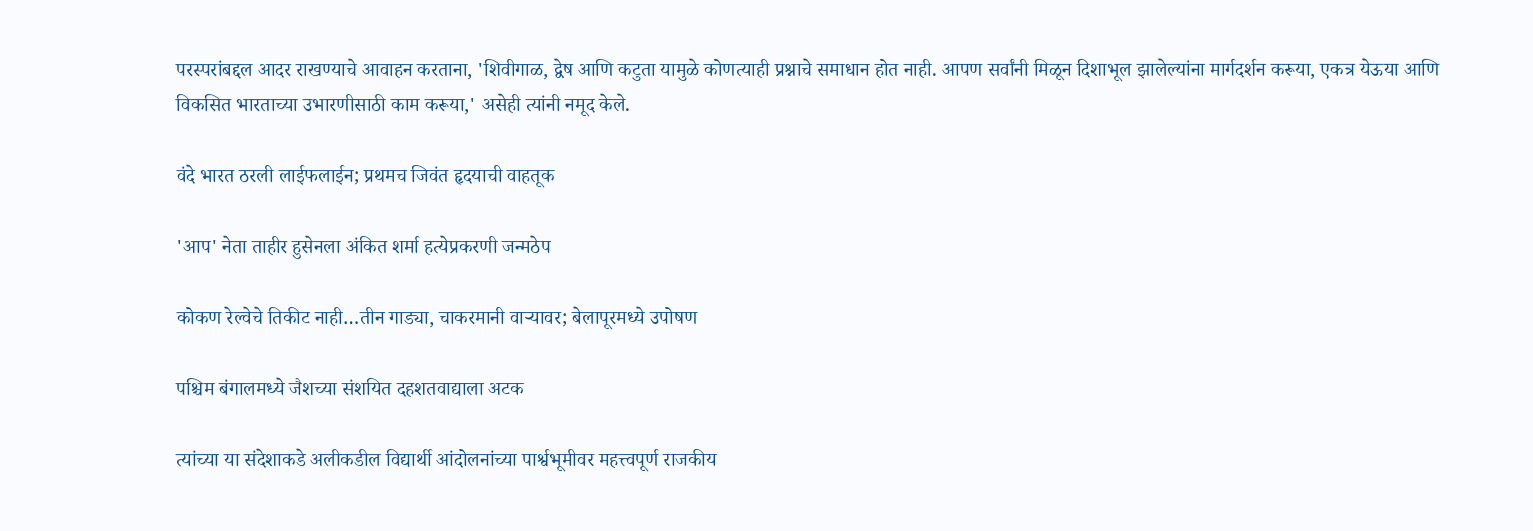परस्परांबद्दल आदर राखण्याचे आवाहन करताना, 'शिवीगाळ, द्वेष आणि कटुता यामुळे कोणत्याही प्रश्नाचे समाधान होत नाही. आपण सर्वांनी मिळून दिशाभूल झालेल्यांना मार्गदर्शन करूया, एकत्र येऊया आणि विकसित भारताच्या उभारणीसाठी काम करूया,' असेही त्यांनी नमूद केले.

वंदे भारत ठरली लाईफलाईन; प्रथमच जिवंत हृदयाची वाहतूक

'आप' नेता ताहीर हुसेनला अंकित शर्मा हत्येप्रकरणी जन्मठेप

कोकण रेल्वेचे तिकीट नाही…तीन गाड्या, चाकरमानी वाऱ्यावर; बेलापूरमध्ये उपोषण

पश्चिम बंगालमध्ये जैशच्या संशयित दहशतवाद्याला अटक

त्यांच्या या संदेशाकडे अलीकडील विद्यार्थी आंदोलनांच्या पार्श्वभूमीवर महत्त्वपूर्ण राजकीय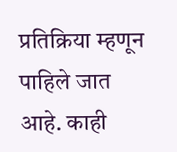प्रतिक्रिया म्हणून पाहिले जात आहे. काही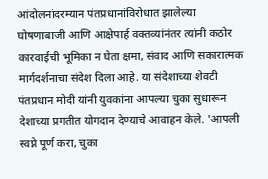आंदोलनांदरम्यान पंतप्रधानांविरोधात झालेल्या घोषणाबाजी आणि आक्षेपार्ह वक्तव्यांनंतर त्यांनी कठोर कारवाईची भूमिका न घेता क्षमा, संवाद आणि सकारात्मक मार्गदर्शनाचा संदेश दिला आहे. या संदेशाच्या शेवटी पंतप्रधान मोदी यांनी युवकांना आपल्या चुका सुधारून देशाच्या प्रगतीत योगदान देण्याचे आवाहन केले. 'आपली स्वप्ने पूर्ण करा, चुका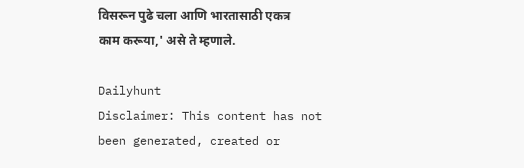विसरून पुढे चला आणि भारतासाठी एकत्र काम करूया,' असे ते म्हणाले.

Dailyhunt
Disclaimer: This content has not been generated, created or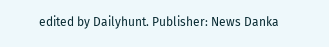edited by Dailyhunt. Publisher: News Danka